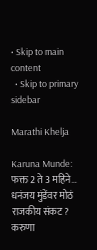• Skip to main content
  • Skip to primary sidebar

Marathi Khelja

Karuna Munde: फक्त 2 ते 3 महिने… धनंजय मुंडेंवर मोठं राजकीय संकट? करुणा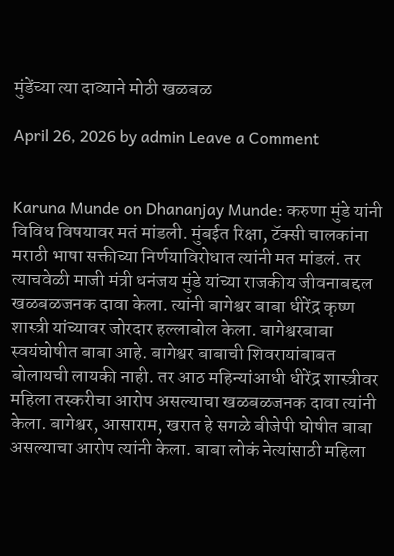मुंडेंच्या त्या दाव्याने मोठी खळबळ

April 26, 2026 by admin Leave a Comment


Karuna Munde on Dhananjay Munde: करुणा मुंडे यांनी विविध विषयावर मतं मांडली. मुंबईत रिक्षा, टॅक्सी चालकांना मराठी भाषा सक्तीच्या निर्णयाविरोधात त्यांनी मत मांडलं. तर त्याचवेळी माजी मंत्री धनंजय मुंडे यांच्या राजकीय जीवनाबद्दल खळबळजनक दावा केला. त्यांनी बागेश्वर बाबा धीरेंद्र कृष्ण शास्त्री यांच्यावर जोरदार हल्लाबोल केला. बागेश्वरबाबा स्वयंघोषीत बाबा आहे. बागेश्वर बाबाची शिवरायांबाबत बोलायची लायकी नाही. तर आठ महिन्यांआधी धीरेंद्र शास्त्रीवर महिला तस्करीचा आरोप असल्याचा खळबळजनक दावा त्यांनी केला. बागेश्वर, आसाराम, खरात हे सगळे बीजेपी घोषीत बाबा असल्याचा आरोप त्यांनी केला. बाबा लोकं नेत्यांसाठी महिला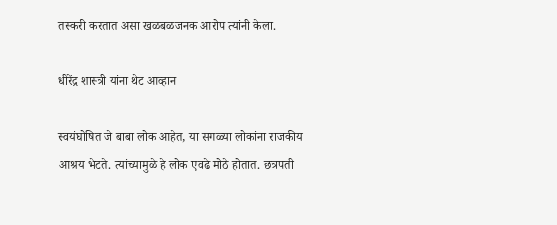तस्करी करतात असा खळबळजनक आरोप त्यांनी केला.

धीरेंद्र शास्त्री यांना थेट आव्हान

स्वयंघोषित जे बाबा लोक आहेत, या सगळ्या लोकांना राजकीय आश्रय भेटते. त्यांच्यामुळे हे लोक एवढे मोठे होतात. छत्रपती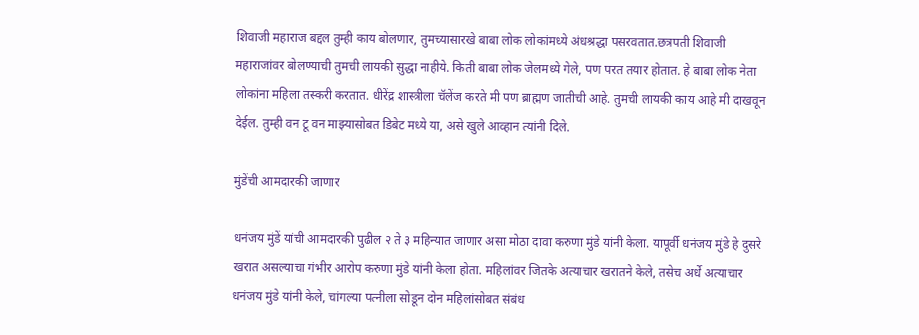शिवाजी महाराज बद्दल तुम्ही काय बोलणार, तुमच्यासारखे बाबा लोक लोकांमध्ये अंधश्रद्धा पसरवतात.छत्रपती शिवाजी महाराजांवर बोलण्याची तुमची लायकी सुद्धा नाहीये. किती बाबा लोक जेलमध्ये गेले, पण परत तयार होतात. हे बाबा लोक नेता लोकांना महिला तस्करी करतात. धीरेंद्र शास्त्रीला चॅलेंज करते मी पण ब्राह्मण जातीची आहे. तुमची लायकी काय आहे मी दाखवून देईल. तुम्ही वन टू वन माझ्यासोबत डिबेट मध्ये या, असे खुले आव्हान त्यांनी दिले.

मुंडेंची आमदारकी जाणार

धनंजय मुंडें यांची आमदारकी पुढील २ ते ३ महिन्यात जाणार असा मोठा दावा करुणा मुंडे यांनी केला. यापूर्वी धनंजय मुंडे हे दुसरे खरात असल्याचा गंभीर आरोप करुणा मुंडे यांनी केला होता. महिलांवर जितके अत्याचार खरातने केले, तसेच अर्धे अत्याचार धनंजय मुंडे यांनी केले, चांगल्या पत्नीला सोडून दोन महिलांसोबत संबंध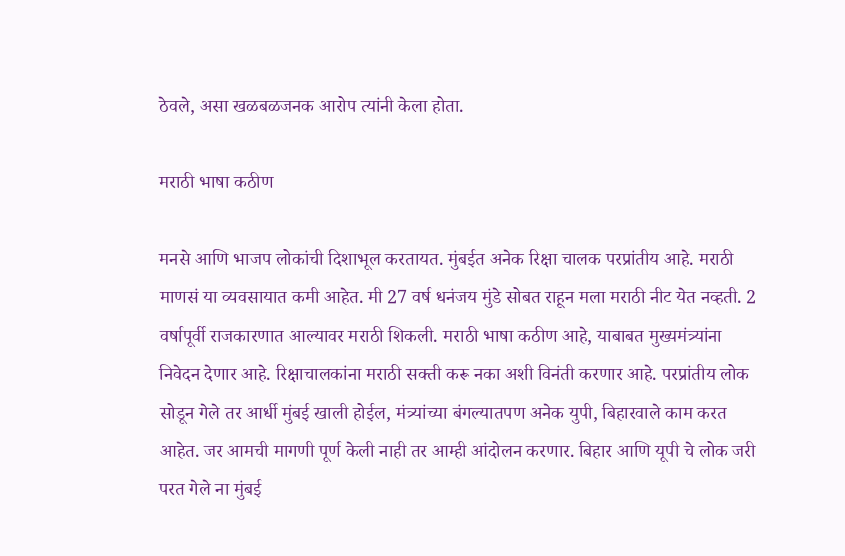ठेवले, असा खळबळजनक आरोप त्यांनी केला होता.

मराठी भाषा कठीण

मनसे आणि भाजप लोकांची दिशाभूल करतायत. मुंबईत अनेक रिक्षा चालक परप्रांतीय आहे. मराठी माणसं या व्यवसायात कमी आहेत. मी 27 वर्ष धनंजय मुंडे सोबत राहून मला मराठी नीट येत नव्हती. 2 वर्षापूर्वी राजकारणात आल्यावर मराठी शिकली. मराठी भाषा कठीण आहे, याबाबत मुख्यमंत्र्यांना निवेदन देणार आहे. रिक्षाचालकांना मराठी सक्ती करू नका अशी विनंती करणार आहे. परप्रांतीय लोक सोडून गेले तर आर्धी मुंबई खाली होईल, मंत्र्यांच्या बंगल्यातपण अनेक युपी, बिहारवाले काम करत आहेत. जर आमची मागणी पूर्ण केली नाही तर आम्ही आंदोलन करणार. बिहार आणि यूपी चे लोक जरी परत गेले ना मुंबई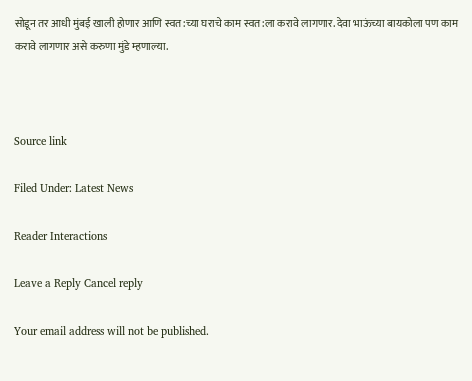सोडून तर आधी मुंबई खाली होणार आणि स्वत:च्या घराचे काम स्वत:ला करावे लागणार. देवा भाऊंच्या बायकोला पण काम करावे लागणार असे करुणा मुंडे म्हणाल्या.



Source link

Filed Under: Latest News

Reader Interactions

Leave a Reply Cancel reply

Your email address will not be published.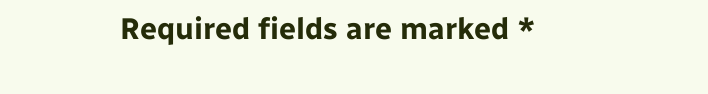Required fields are marked *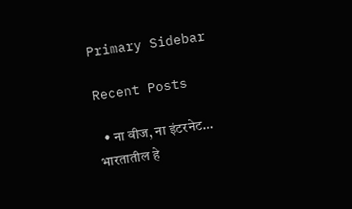Primary Sidebar

Recent Posts

  • ना वीज, ना इंटरनेट… भारतातील हे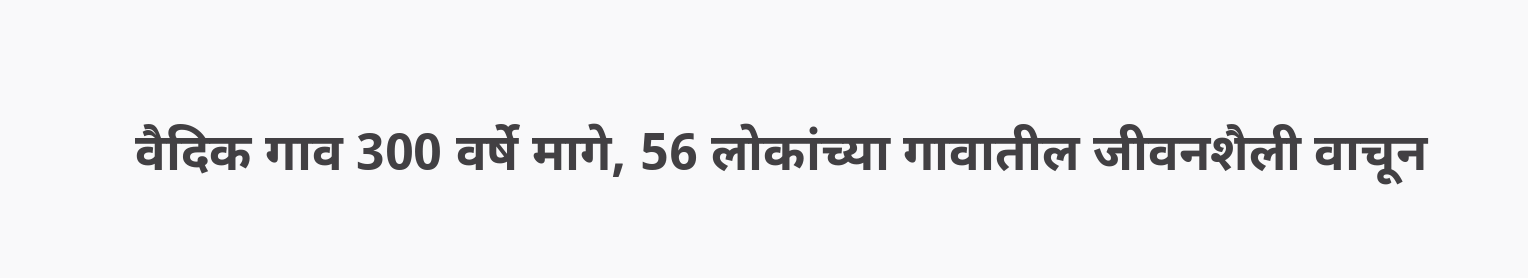वैदिक गाव 300 वर्षे मागे, 56 लोकांच्या गावातील जीवनशैली वाचून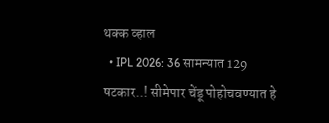थक्क व्हाल
  • IPL 2026: 36 सामन्यात 129 षटकार..! सीमेपार चेंडू पोहोचवण्यात हे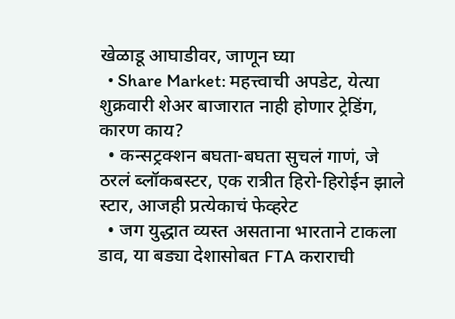खेळाडू आघाडीवर, जाणून घ्या
  • Share Market: महत्त्वाची अपडेट, येत्या शुक्रवारी शेअर बाजारात नाही होणार ट्रेडिंग, कारण काय?
  • कन्सट्रक्शन बघता-बघता सुचलं गाणं, जे ठरलं ब्लॉकबस्टर, एक रात्रीत हिरो-हिरोईन झाले स्टार, आजही प्रत्येकाचं फेव्हरेट
  • जग युद्धात व्यस्त असताना भारताने टाकला डाव, या बड्या देशासोबत FTA कराराची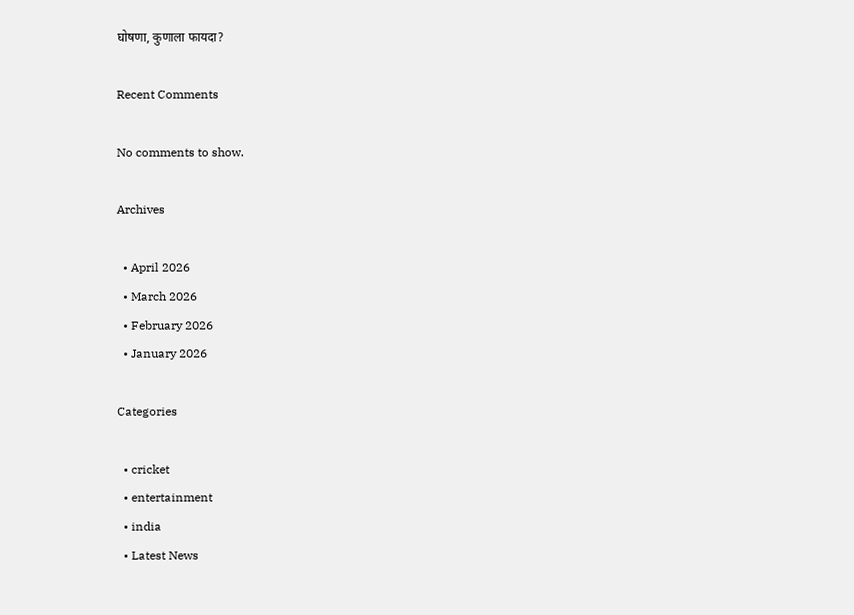घोषणा, कुणाला फायदा?

Recent Comments

No comments to show.

Archives

  • April 2026
  • March 2026
  • February 2026
  • January 2026

Categories

  • cricket
  • entertainment
  • india
  • Latest News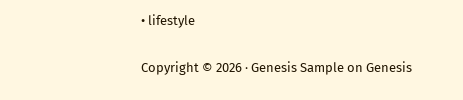• lifestyle

Copyright © 2026 · Genesis Sample on Genesis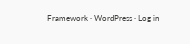Framework · WordPress · Log in